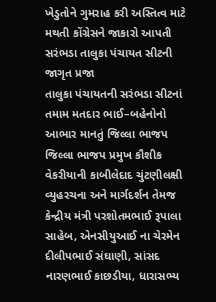ખેડુતોને ગુમરાહ કરી અસ્તિત્વ માટે મથતી કોંગ્રેસને જાકારો આપતી સરંભડા તાલુકા પંચાયત સીટની જાગૃત પ્રજા
તાલુકા પંચાયતની સરંભડા સીટનાં તમામ મતદાર ભાઈ–બહેનોનો આભાર માનતું જિલ્લા ભાજપ જિલ્લા ભાજપ પ્રમુખ કૌશીક વેકરીયાની કાબીલેદાદ ચુંટણીલક્ષી વ્યુહરચના અને માર્ગદર્શન તેમજ કેન્દ્રીય મંત્રી પરશોતમભાઈ રૂપાલા સાહેબ, એનસીયુઆઈ ના ચેરમેન દીલીપભાઈ સંઘાણી, સાંસદ નારણભાઈ કાછડીયા, ધારાસભ્ય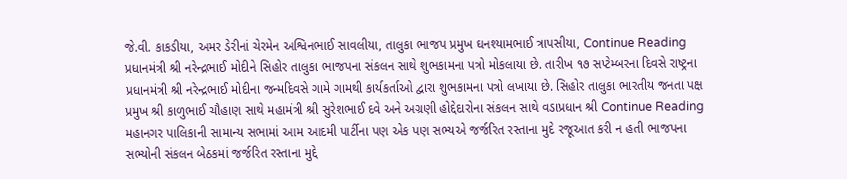જે.વી. કાકડીયા, અમર ડેરીનાં ચેરમેન અશ્વિનભાઈ સાવલીયા, તાલુકા ભાજપ પ્રમુખ ઘનશ્યામભાઈ ત્રાપસીયા, Continue Reading
પ્રધાનમંત્રી શ્રી નરેન્દ્રભાઈ મોદીને સિહોર તાલુકા ભાજપના સંકલન સાથે શુભકામના પત્રો મોકલાયા છે. તારીખ ૧૭ સપ્ટેમ્બરના દિવસે રાષ્ટ્રના પ્રધાનમંત્રી શ્રી નરેન્દ્રભાઈ મોદીના જન્મદિવસે ગામે ગામથી કાર્યકર્તાઓ દ્વારા શુભકામના પત્રો લખાયા છે. સિહોર તાલુકા ભારતીય જનતા પક્ષ પ્રમુખ શ્રી કાળુભાઈ ચૌહાણ સાથે મહામંત્રી શ્રી સુરેશભાઈ દવે અને અગ્રણી હોદ્દેદારોના સંકલન સાથે વડાપ્રધાન શ્રી Continue Reading
મહાનગર પાલિકાની સામાન્ય સભામાં આમ આદમી પાર્ટીના પણ એક પણ સભ્યએ જર્જરિત રસ્તાના મુદે રજૂઆત કરી ન હતી ભાજપના સભ્યોની સંકલન બેઠકમાં જર્જરિત રસ્તાના મુદ્દે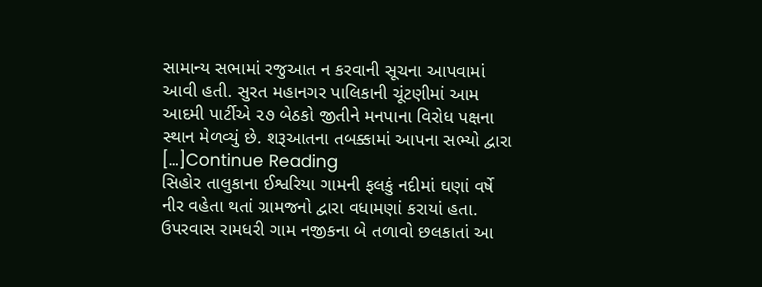સામાન્ય સભામાં રજુઆત ન કરવાની સૂચના આપવામાં આવી હતી. સુરત મહાનગર પાલિકાની ચૂંટણીમાં આમ આદમી પાર્ટીએ ૨૭ બેઠકો જીતીને મનપાના વિરોધ પક્ષના સ્થાન મેળવ્યું છે. શરૂઆતના તબક્કામાં આપના સભ્યો દ્વારા […]Continue Reading
સિહોર તાલુકાના ઈશ્વરિયા ગામની ફલકું નદીમાં ઘણાં વર્ષે નીર વહેતા થતાં ગ્રામજનો દ્વારા વધામણાં કરાયાં હતા. ઉપરવાસ રામધરી ગામ નજીકના બે તળાવો છલકાતાં આ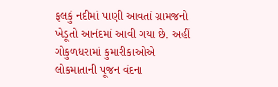ફલકું નદીમાં પાણી આવતાં ગ્રામજનો ખેડૂતો આનંદમાં આવી ગયા છે. અહીં ગોકુળધરામાં કુમારીકાઓએ લોકમાતાની પૂજન વંદના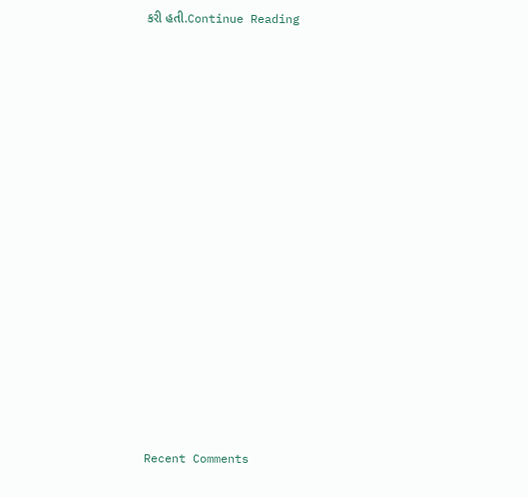કરી હતી.Continue Reading


















Recent Comments